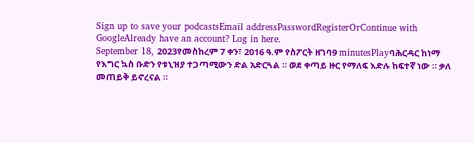Sign up to save your podcastsEmail addressPasswordRegisterOrContinue with GoogleAlready have an account? Log in here.
September 18, 2023የመስከረም 7 ቀን፣ 2016 ዓ.ም የስፖርት ዘገባ9 minutesPlayባሕርዳር ከነማ የእግር ኳስ ቡድን የቱኒዝያ ተጋጣሚውን ድል አድርጓል ። ወደ ቀጣይ ዙር የማለፍ እድሉ ከፍተኛ ነው ። ቃለ መጠይቅ ይኖረናል ።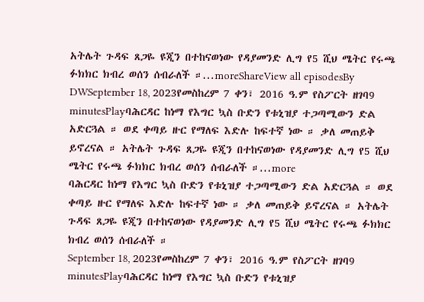አትሌት ጉዳፍ ጸጋዬ ዩጂን በተከናወነው የዳያመንድ ሊግ የ5 ሺህ ሜትር የሩጫ ፉክክር ክብረ ወሰን ሰብራለች ።...moreShareView all episodesBy DWSeptember 18, 2023የመስከረም 7 ቀን፣ 2016 ዓ.ም የስፖርት ዘገባ9 minutesPlayባሕርዳር ከነማ የእግር ኳስ ቡድን የቱኒዝያ ተጋጣሚውን ድል አድርጓል ። ወደ ቀጣይ ዙር የማለፍ እድሉ ከፍተኛ ነው ። ቃለ መጠይቅ ይኖረናል ። አትሌት ጉዳፍ ጸጋዬ ዩጂን በተከናወነው የዳያመንድ ሊግ የ5 ሺህ ሜትር የሩጫ ፉክክር ክብረ ወሰን ሰብራለች ።...more
ባሕርዳር ከነማ የእግር ኳስ ቡድን የቱኒዝያ ተጋጣሚውን ድል አድርጓል ። ወደ ቀጣይ ዙር የማለፍ እድሉ ከፍተኛ ነው ። ቃለ መጠይቅ ይኖረናል ። አትሌት ጉዳፍ ጸጋዬ ዩጂን በተከናወነው የዳያመንድ ሊግ የ5 ሺህ ሜትር የሩጫ ፉክክር ክብረ ወሰን ሰብራለች ።
September 18, 2023የመስከረም 7 ቀን፣ 2016 ዓ.ም የስፖርት ዘገባ9 minutesPlayባሕርዳር ከነማ የእግር ኳስ ቡድን የቱኒዝያ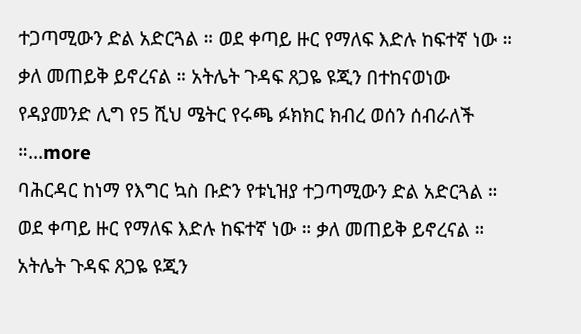ተጋጣሚውን ድል አድርጓል ። ወደ ቀጣይ ዙር የማለፍ እድሉ ከፍተኛ ነው ። ቃለ መጠይቅ ይኖረናል ። አትሌት ጉዳፍ ጸጋዬ ዩጂን በተከናወነው የዳያመንድ ሊግ የ5 ሺህ ሜትር የሩጫ ፉክክር ክብረ ወሰን ሰብራለች ።...more
ባሕርዳር ከነማ የእግር ኳስ ቡድን የቱኒዝያ ተጋጣሚውን ድል አድርጓል ። ወደ ቀጣይ ዙር የማለፍ እድሉ ከፍተኛ ነው ። ቃለ መጠይቅ ይኖረናል ። አትሌት ጉዳፍ ጸጋዬ ዩጂን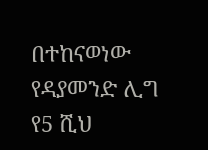በተከናወነው የዳያመንድ ሊግ የ5 ሺህ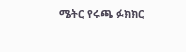ሜትር የሩጫ ፉክክር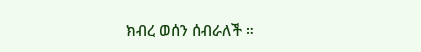ክብረ ወሰን ሰብራለች ።